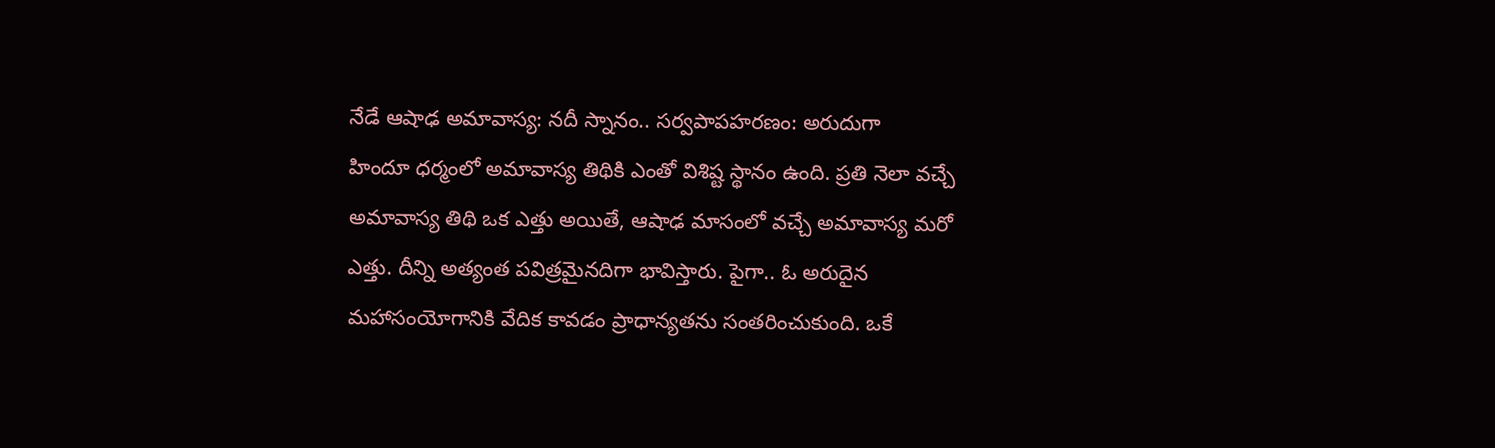నేడే ఆషాఢ అమావాస్య: నదీ స్నానం.. సర్వపాపహరణం: అరుదుగా
హిందూ ధర్మంలో అమావాస్య తిథికి ఎంతో విశిష్ట స్థానం ఉంది. ప్రతి నెలా వచ్చే అమావాస్య తిథి ఒక ఎత్తు అయితే, ఆషాఢ మాసంలో వచ్చే అమావాస్య మరో ఎత్తు. దీన్ని అత్యంత పవిత్రమైనదిగా భావిస్తారు. పైగా.. ఓ అరుదైన మహాసంయోగానికి వేదిక కావడం ప్రాధాన్యతను సంతరించుకుంది. ఒకే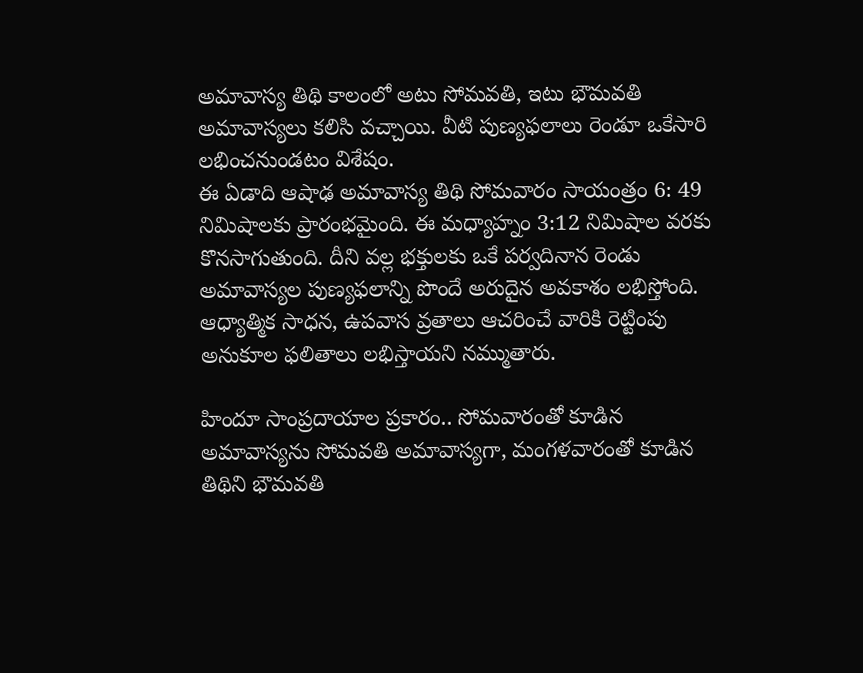అమావాస్య తిథి కాలంలో అటు సోమవతి, ఇటు భౌమవతి అమావాస్యలు కలిసి వచ్చాయి. వీటి పుణ్యఫలాలు రెండూ ఒకేసారి లభించనుండటం విశేషం.
ఈ ఏడాది ఆషాఢ అమావాస్య తిథి సోమవారం సాయంత్రం 6: 49 నిమిషాలకు ప్రారంభమైంది. ఈ మధ్యాహ్నం 3:12 నిమిషాల వరకు కొనసాగుతుంది. దీని వల్ల భక్తులకు ఒకే పర్వదినాన రెండు అమావాస్యల పుణ్యఫలాన్ని పొందే అరుదైన అవకాశం లభిస్తోంది. ఆధ్యాత్మిక సాధన, ఉపవాస వ్రతాలు ఆచరించే వారికి రెట్టింపు అనుకూల ఫలితాలు లభిస్తాయని నమ్ముతారు.

హిందూ సాంప్రదాయాల ప్రకారం.. సోమవారంతో కూడిన అమావాస్యను సోమవతి అమావాస్యగా, మంగళవారంతో కూడిన తిథిని భౌమవతి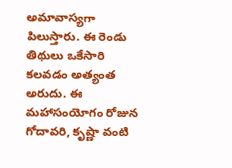అమావాస్యగా పిలుస్తారు. ఈ రెండు తిథులు ఒకేసారి కలవడం అత్యంత అరుదు. ఈ మహాసంయోగం రోజున గోదావరి, కృష్ణా వంటి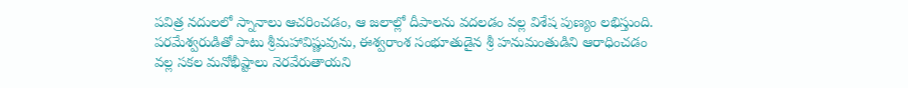పవిత్ర నదులలో స్నానాలు ఆచరించడం, ఆ జలాల్లో దీపాలను వదలడం వల్ల విశేష పుణ్యం లభిస్తుంది. పరమేశ్వరుడితో పాటు శ్రీమహావిష్ణువును, ఈశ్వరాంశ సంభూతుడైన శ్రీ హనుమంతుడిని ఆరాధించడం వల్ల సకల మనోభీష్టాలు నెరవేరుతాయని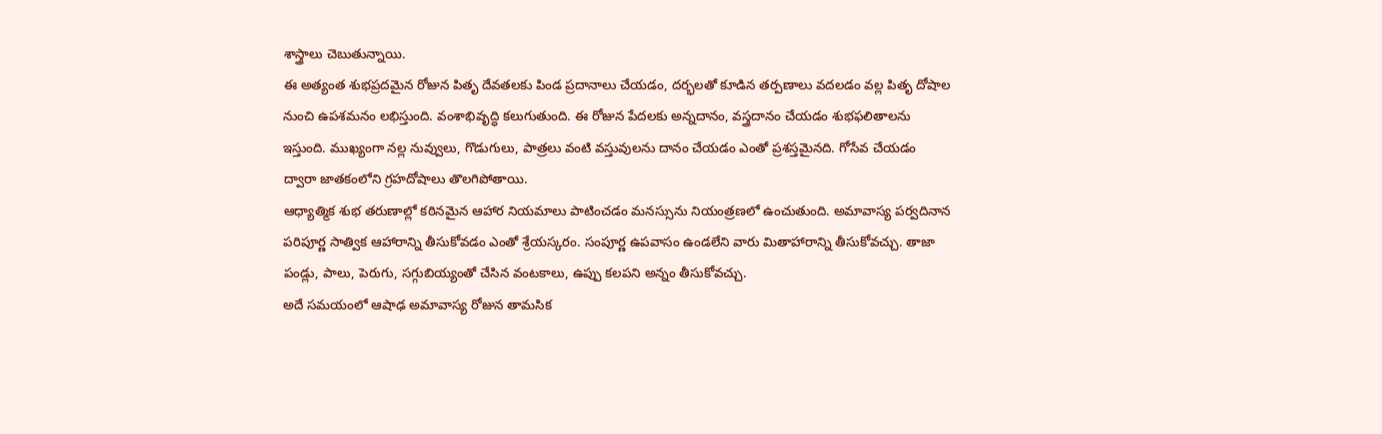శాస్త్రాలు చెబుతున్నాయి.
ఈ అత్యంత శుభప్రదమైన రోజున పితృ దేవతలకు పిండ ప్రదానాలు చేయడం, దర్భలతో కూడిన తర్పణాలు వదలడం వల్ల పితృ దోషాల నుంచి ఉపశమనం లభిస్తుంది. వంశాభివృద్ధి కలుగుతుంది. ఈ రోజున పేదలకు అన్నదానం, వస్త్రదానం చేయడం శుభఫలితాలను ఇస్తుంది. ముఖ్యంగా నల్ల నువ్వులు, గొడుగులు, పాత్రలు వంటి వస్తువులను దానం చేయడం ఎంతో ప్రశస్తమైనది. గోసేవ చేయడం ద్వారా జాతకంలోని గ్రహదోషాలు తొలగిపోతాయి.
ఆధ్యాత్మిక శుభ తరుణాల్లో కఠినమైన ఆహార నియమాలు పాటించడం మనస్సును నియంత్రణలో ఉంచుతుంది. అమావాస్య పర్వదినాన పరిపూర్ణ సాత్విక ఆహారాన్ని తీసుకోవడం ఎంతో శ్రేయస్కరం. సంపూర్ణ ఉపవాసం ఉండలేని వారు మితాహారాన్ని తీసుకోవచ్చు. తాజా పండ్లు, పాలు, పెరుగు, సగ్గుబియ్యంతో చేసిన వంటకాలు, ఉప్పు కలపని అన్నం తీసుకోవచ్చు.
అదే సమయంలో ఆషాఢ అమావాస్య రోజున తామసిక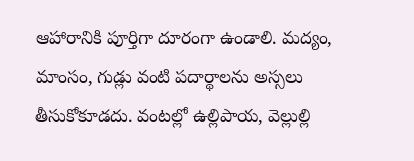ఆహారానికి పూర్తిగా దూరంగా ఉండాలి. మద్యం, మాంసం, గుడ్లు వంటి పదార్థాలను అస్సలు తీసుకోకూడదు. వంటల్లో ఉల్లిపాయ, వెల్లుల్లి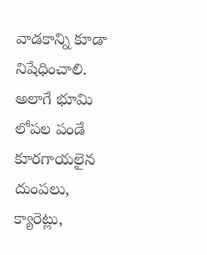వాడకాన్ని కూడా నిషేధించాలి. అలాగే భూమి లోపల పండే కూరగాయలైన దుంపలు, క్యారెట్లు,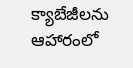క్యాబేజీలను ఆహారంలో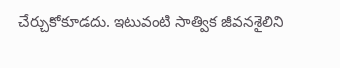చేర్చుకోకూడదు. ఇటువంటి సాత్విక జీవనశైలిని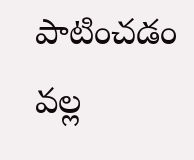పాటించడం వల్ల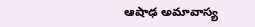ఆషాఢ అమావాస్య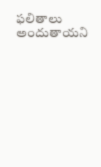ఫలితాలు అందుతాయని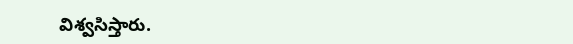విశ్వసిస్తారు.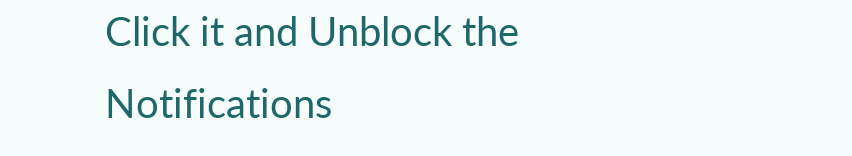Click it and Unblock the Notifications